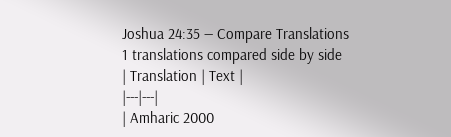Joshua 24:35 — Compare Translations
1 translations compared side by side
| Translation | Text |
|---|---|
| Amharic 2000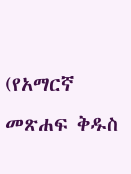(የአማርኛ መጽሐፍ ቅዱስ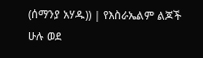(ሰማንያ አሃዱ)) | የእስራኤልም ልጆች ሁሉ ወደ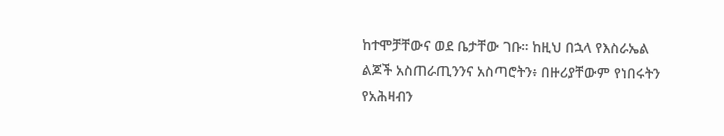ከተሞቻቸውና ወደ ቤታቸው ገቡ። ከዚህ በኋላ የእስራኤል ልጆች አስጠራጢንንና አስጣሮትን፥ በዙሪያቸውም የነበሩትን የአሕዛብን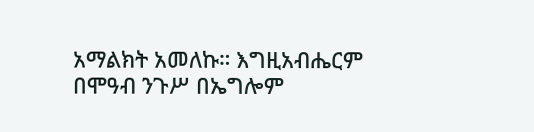አማልክት አመለኩ። እግዚአብሔርም በሞዓብ ንጉሥ በኤግሎም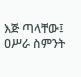እጅ ጣላቸው፤ ዐሥራ ስምንት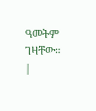ዓመትም ገዛቸው። |